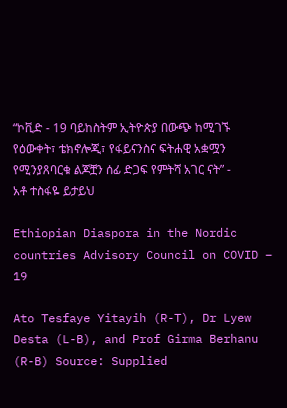“ኮቪድ - 19 ባይከስትም ኢትዮጵያ በውጭ ከሚገኙ የዕውቀት፣ ቴክኖሎጂ፣ የፋይናንስና ፍትሐዊ አቋሟን የሚንያጸባርቁ ልጆቿን ሰፊ ድጋፍ የምትሻ አገር ናት” - አቶ ተስፋዬ ይታይህ

Ethiopian Diaspora in the Nordic countries Advisory Council on COVID – 19

Ato Tesfaye Yitayih (R-T), Dr Lyew Desta (L-B), and Prof Girma Berhanu (R-B) Source: Supplied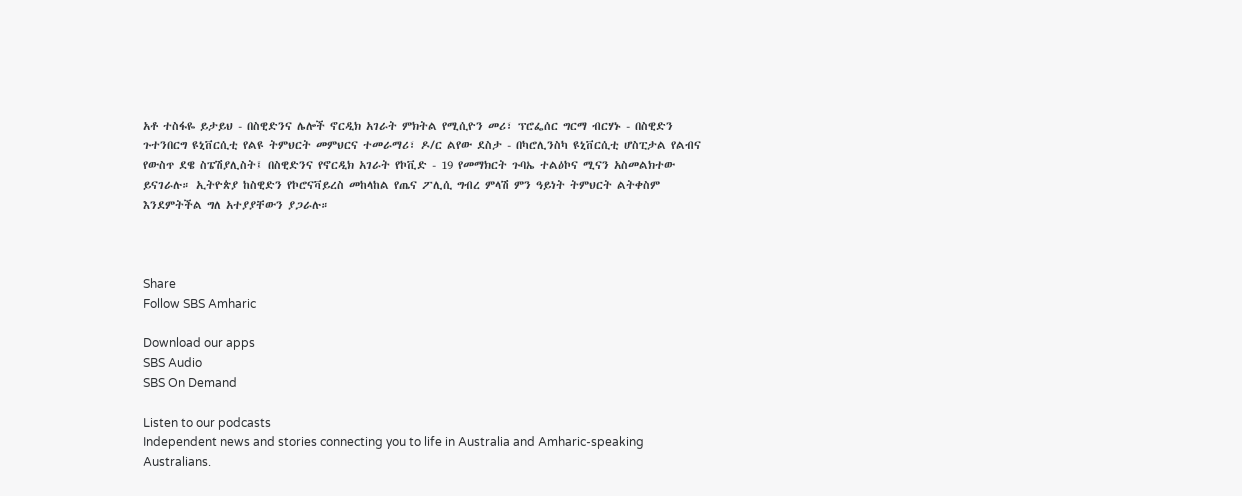አቶ ተስፋዬ ይታይህ - በስዊድንና ሌሎች ኖርዲክ አገራት ምክትል የሚሲዮን መሪ፣ ፕሮፌሰር ግርማ ብርሃኑ - በስዊድን ጉተንበርግ ዩኒቨርሲቲ የልዩ ትምህርት መምህርና ተመራማሪ፣ ዶ/ር ልየው ደስታ - በካሮሊንስካ ዩኒቨርሲቲ ሆስፒታል የልብና የውስጥ ደዌ ስፔሽያሊስት፤ በስዊድንና የኖርዲክ አገራት የኮቪድ - 19 የመማክርት ጉባኤ ተልዕኮና ሚናን አስመልክተው ይናገራሉ። ኢትዮጵያ ከስዊድን የኮሮናቫይረስ መከላከል የጤና ፖሊሲ ግብረ ምላሽ ምን ዓይነት ትምህርት ልትቀስም እንደምትችል ግለ አተያያቸውን ያጋራሉ።



Share
Follow SBS Amharic

Download our apps
SBS Audio
SBS On Demand

Listen to our podcasts
Independent news and stories connecting you to life in Australia and Amharic-speaking Australians.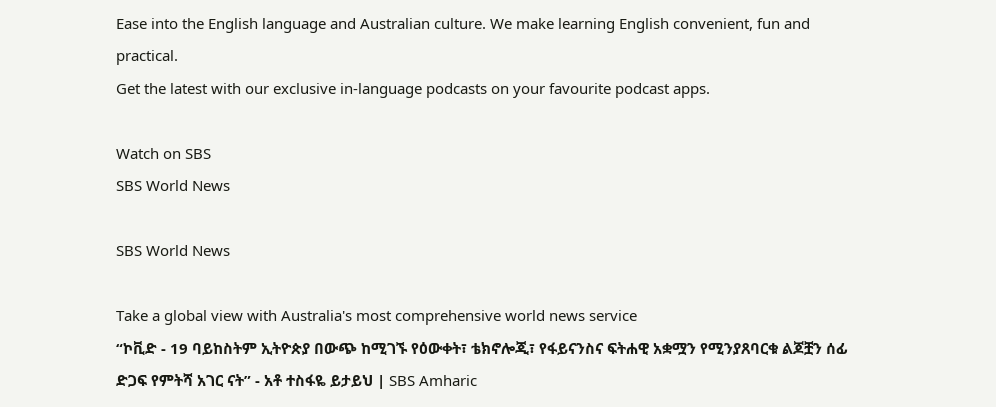Ease into the English language and Australian culture. We make learning English convenient, fun and practical.
Get the latest with our exclusive in-language podcasts on your favourite podcast apps.

Watch on SBS
SBS World News

SBS World News

Take a global view with Australia's most comprehensive world news service
“ኮቪድ - 19 ባይከስትም ኢትዮጵያ በውጭ ከሚገኙ የዕውቀት፣ ቴክኖሎጂ፣ የፋይናንስና ፍትሐዊ አቋሟን የሚንያጸባርቁ ልጆቿን ሰፊ ድጋፍ የምትሻ አገር ናት” - አቶ ተስፋዬ ይታይህ | SBS Amharic